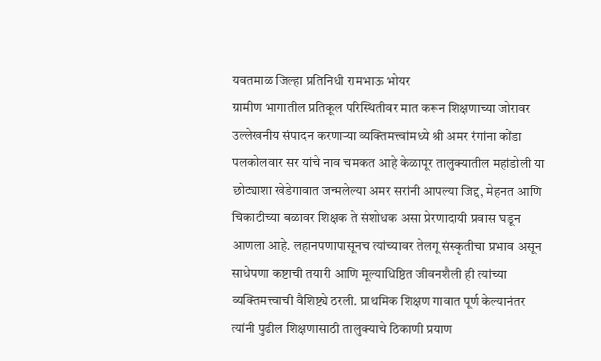यवतमाळ जिल्हा प्रतिनिधी रामभाऊ भोयर
ग्रामीण भागातील प्रतिकूल परिस्थितीवर मात करून शिक्षणाच्या जोरावर उल्लेखनीय संपादन करणाऱ्या व्यक्तिमत्त्वांमध्ये श्री अमर रंगांना कोंडा पलकोलवार सर यांचे नाव चमकत आहे केळापूर तालुक्यातील महांडोली या छोट्याशा खेडेगावात जन्मलेल्या अमर सरांनी आपल्या जिद्द, मेहनत आणि चिकाटीच्या बळावर शिक्षक ते संशोधक असा प्रेरणादायी प्रवास घडून आणला आहे. लहानपणापासूनच त्यांच्यावर तेलगू संस्कृतीचा प्रभाव असून साधेपणा कष्टाची तयारी आणि मूल्याधिष्ठित जीवनशैली ही त्यांच्या व्यक्तिमत्त्वाची वैशिष्ट्ये ठरली. प्राथमिक शिक्षण गावात पूर्ण केल्यानंतर त्यांनी पुढील शिक्षणासाठी तालुक्याचे ठिकाणी प्रयाण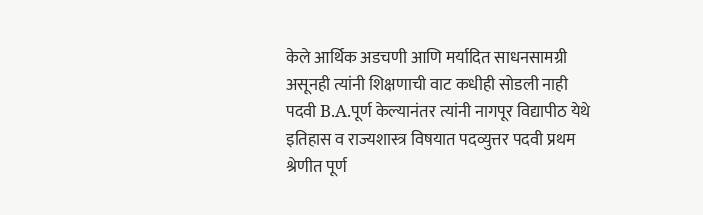केले आर्थिक अडचणी आणि मर्यादित साधनसामग्री असूनही त्यांनी शिक्षणाची वाट कधीही सोडली नाही पदवी B.A.पूर्ण केल्यानंतर त्यांनी नागपूर विद्यापीठ येथे इतिहास व राज्यशास्त्र विषयात पदव्युत्तर पदवी प्रथम श्रेणीत पूर्ण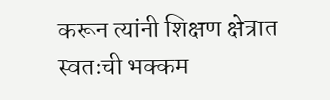करून त्यांनी शिक्षण क्षेत्रात स्वतःची भक्कम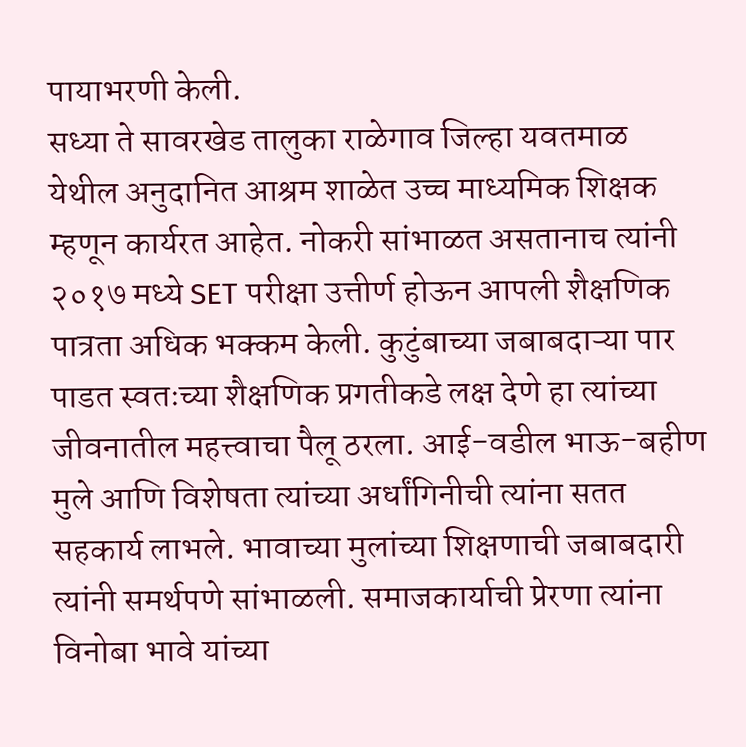पायाभरणी केली.
सध्या ते सावरखेड तालुका राळेगाव जिल्हा यवतमाळ येथील अनुदानित आश्रम शाळेत उच्च माध्यमिक शिक्षक म्हणून कार्यरत आहेत. नोकरी सांभाळत असतानाच त्यांनी २०१७ मध्ये SET परीक्षा उत्तीर्ण होऊन आपली शैक्षणिक पात्रता अधिक भक्कम केली. कुटुंबाच्या जबाबदाऱ्या पार पाडत स्वतःच्या शैक्षणिक प्रगतीकडे लक्ष देणे हा त्यांच्या जीवनातील महत्त्वाचा पैलू ठरला. आई-वडील भाऊ-बहीण मुले आणि विशेषता त्यांच्या अर्धांगिनीची त्यांना सतत सहकार्य लाभले. भावाच्या मुलांच्या शिक्षणाची जबाबदारी त्यांनी समर्थपणे सांभाळली. समाजकार्याची प्रेरणा त्यांना विनोबा भावे यांच्या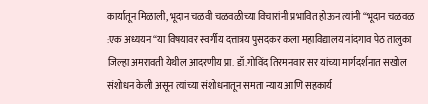कार्यातून मिळाली, भूदान चळवी चळवळीच्या विचारांनी प्रभावित होऊन त्यांनी “भूदान चळवळ :एक अध्ययन “या विषयावर स्वर्गीय दत्तात्रय पुसदकर कला महाविद्यालय नांदगाव पेठ तालुका जिल्हा अमरावती येथील आदरणीय प्रा. डॉ.गोविंद तिरमनवार सर यांच्या मार्गदर्शनात सखोल संशोधन केली असून त्यांच्या संशोधनातून समता न्याय आणि सहकार्य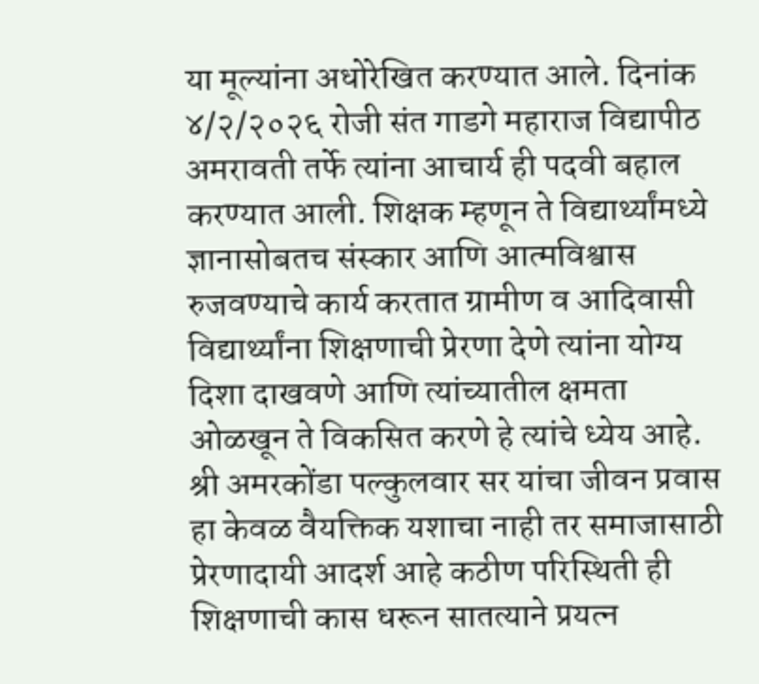या मूल्यांना अधोरेखित करण्यात आले. दिनांक ४/२/२०२६ रोजी संत गाडगे महाराज विद्यापीठ अमरावती तर्फे त्यांना आचार्य ही पदवी बहाल करण्यात आली. शिक्षक म्हणून ते विद्यार्थ्यांमध्ये ज्ञानासोबतच संस्कार आणि आत्मविश्वास रुजवण्याचे कार्य करतात ग्रामीण व आदिवासी विद्यार्थ्यांना शिक्षणाची प्रेरणा देणे त्यांना योग्य दिशा दाखवणे आणि त्यांच्यातील क्षमता ओळखून ते विकसित करणे हे त्यांचे ध्येय आहे.
श्री अमरकोंडा पल्कुलवार सर यांचा जीवन प्रवास हा केवळ वैयक्तिक यशाचा नाही तर समाजासाठी प्रेरणादायी आदर्श आहे कठीण परिस्थिती ही शिक्षणाची कास धरून सातत्याने प्रयत्न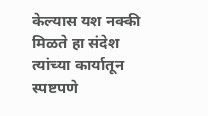केल्यास यश नक्की मिळते हा संदेश त्यांच्या कार्यातून स्पष्टपणे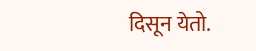दिसून येतो.